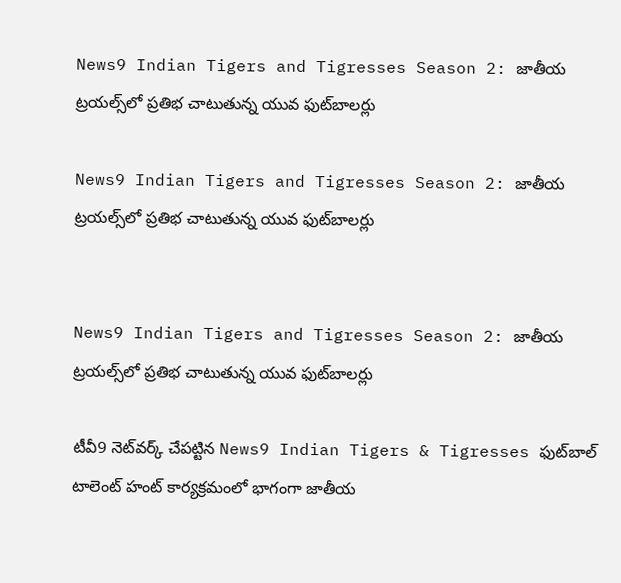News9 Indian Tigers and Tigresses Season 2: జాతీయ ట్రయల్స్‌లో ప్రతిభ చాటుతున్న యువ ఫుట్‌బాలర్లు

News9 Indian Tigers and Tigresses Season 2: జాతీయ ట్రయల్స్‌లో ప్రతిభ చాటుతున్న యువ ఫుట్‌బాలర్లు


News9 Indian Tigers and Tigresses Season 2: జాతీయ ట్రయల్స్‌లో ప్రతిభ చాటుతున్న యువ ఫుట్‌బాలర్లు

టీవీ9 నెట్‌వర్క్ చేపట్టిన News9 Indian Tigers & Tigresses ఫుట్‌బాల్ టాలెంట్ హంట్ కార్యక్రమంలో భాగంగా జాతీయ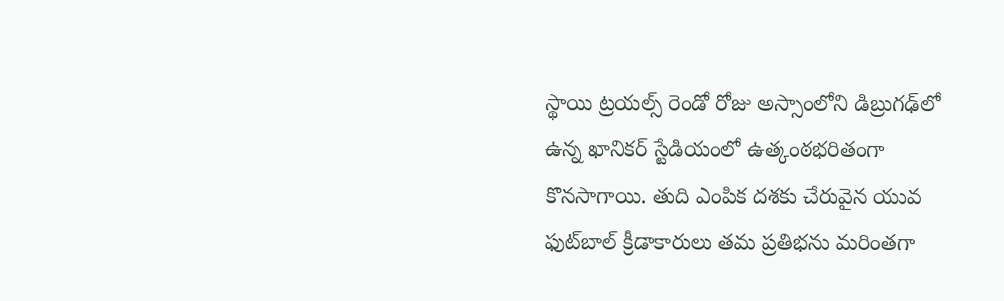స్థాయి ట్రయల్స్ రెండో రోజు అస్సాంలోని డిబ్రుగఢ్‌లో ఉన్న ఖానికర్ స్టేడియంలో ఉత్కంఠభరితంగా కొనసాగాయి. తుది ఎంపిక దశకు చేరువైన యువ ఫుట్‌బాల్ క్రీడాకారులు తమ ప్రతిభను మరింతగా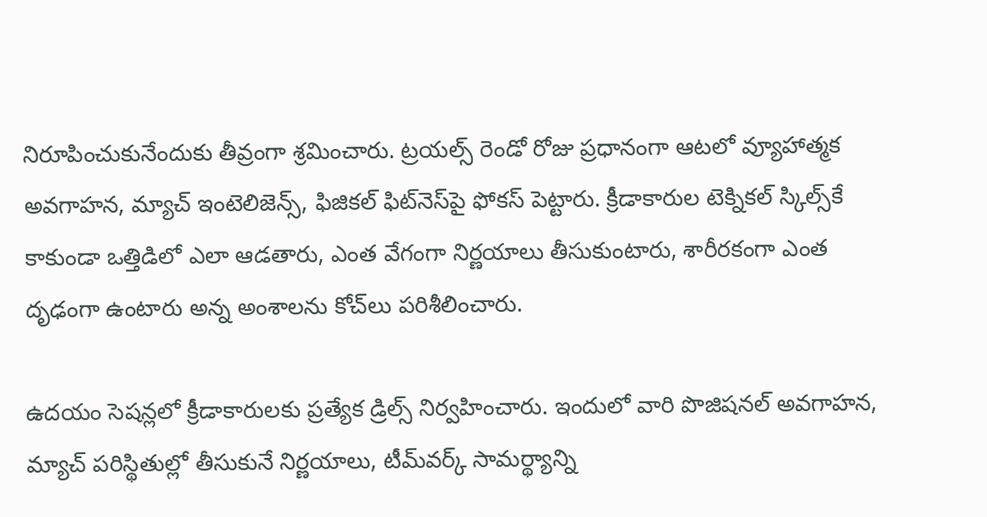నిరూపించుకునేందుకు తీవ్రంగా శ్రమించారు. ట్రయల్స్ రెండో రోజు ప్రధానంగా ఆటలో వ్యూహాత్మక అవగాహన, మ్యాచ్ ఇంటెలిజెన్స్, ఫిజికల్ ఫిట్‌నెస్‌పై ఫోకస్ పెట్టారు. క్రీడాకారుల టెక్నికల్ స్కిల్స్‌కే కాకుండా ఒత్తిడిలో ఎలా ఆడతారు, ఎంత వేగంగా నిర్ణయాలు తీసుకుంటారు, శారీరకంగా ఎంత దృఢంగా ఉంటారు అన్న అంశాలను కోచ్‌లు పరిశీలించారు.

ఉదయం సెషన్లలో క్రీడాకారులకు ప్రత్యేక డ్రిల్స్ నిర్వహించారు. ఇందులో వారి పొజిషనల్ అవగాహన, మ్యాచ్ పరిస్థితుల్లో తీసుకునే నిర్ణయాలు, టీమ్‌వర్క్ సామర్థ్యాన్ని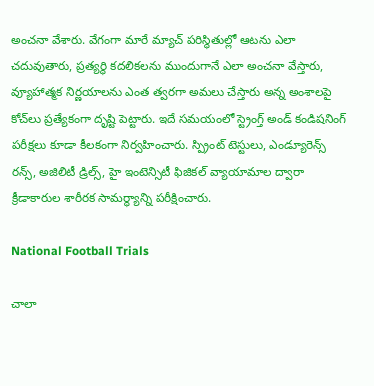అంచనా వేశారు. వేగంగా మారే మ్యాచ్ పరిస్థితుల్లో ఆటను ఎలా చదువుతారు, ప్రత్యర్థి కదలికలను ముందుగానే ఎలా అంచనా వేస్తారు, వ్యూహాత్మక నిర్ణయాలను ఎంత త్వరగా అమలు చేస్తారు అన్న అంశాలపై కోచ్‌లు ప్రత్యేకంగా దృష్టి పెట్టారు. ఇదే సమయంలో స్ట్రెంగ్త్ అండ్ కండిషనింగ్ పరీక్షలు కూడా కీలకంగా నిర్వహించారు. స్ప్రింట్ టెస్టులు, ఎండ్యూరెన్స్ రన్స్, అజిలిటీ డ్రిల్స్, హై ఇంటెన్సిటీ ఫిజికల్ వ్యాయామాల ద్వారా క్రీడాకారుల శారీరక సామర్థ్యాన్ని పరీక్షించారు.

National Football Trials

చాలా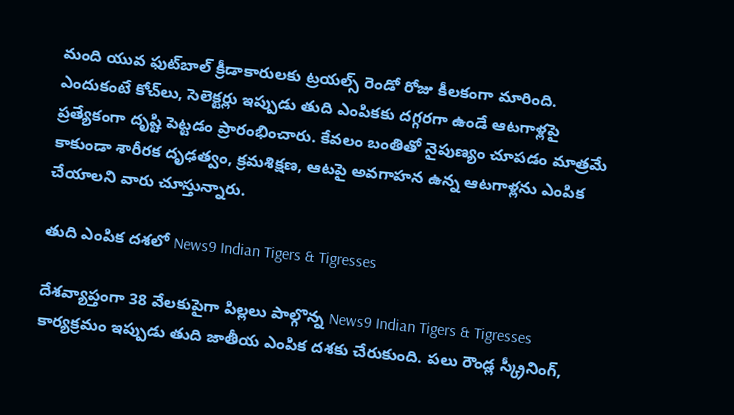మంది యువ ఫుట్‌బాల్ క్రీడాకారులకు ట్రయల్స్ రెండో రోజు కీలకంగా మారింది. ఎందుకంటే కోచ్‌లు, సెలెక్టర్లు ఇప్పుడు తుది ఎంపికకు దగ్గరగా ఉండే ఆటగాళ్లపై ప్రత్యేకంగా దృష్టి పెట్టడం ప్రారంభించారు. కేవలం బంతితో నైపుణ్యం చూపడం మాత్రమే కాకుండా శారీరక దృఢత్వం, క్రమశిక్షణ, ఆటపై అవగాహన ఉన్న ఆటగాళ్లను ఎంపిక చేయాలని వారు చూస్తున్నారు.

తుది ఎంపిక దశలో News9 Indian Tigers & Tigresses

దేశవ్యాప్తంగా 38 వేలకుపైగా పిల్లలు పాల్గొన్న News9 Indian Tigers & Tigresses కార్యక్రమం ఇప్పుడు తుది జాతీయ ఎంపిక దశకు చేరుకుంది. పలు రౌండ్ల స్క్రీనింగ్,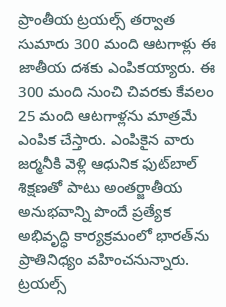ప్రాంతీయ ట్రయల్స్ తర్వాత సుమారు 300 మంది ఆటగాళ్లు ఈ జాతీయ దశకు ఎంపికయ్యారు. ఈ 300 మంది నుంచి చివరకు కేవలం 25 మంది ఆటగాళ్లను మాత్రమే ఎంపిక చేస్తారు. ఎంపికైన వారు జర్మనీకి వెళ్లి ఆధునిక ఫుట్‌బాల్ శిక్షణతో పాటు అంతర్జాతీయ అనుభవాన్ని పొందే ప్రత్యేక అభివృద్ధి కార్యక్రమంలో భారత్‌ను ప్రాతినిధ్యం వహించనున్నారు. ట్రయల్స్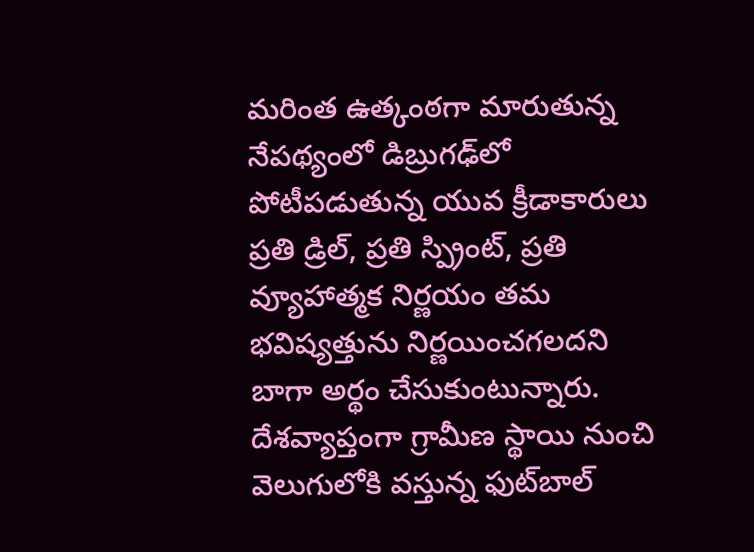మరింత ఉత్కంఠగా మారుతున్న నేపథ్యంలో డిబ్రుగఢ్‌లో పోటీపడుతున్న యువ క్రీడాకారులు ప్రతి డ్రిల్, ప్రతి స్ప్రింట్, ప్రతి వ్యూహాత్మక నిర్ణయం తమ భవిష్యత్తును నిర్ణయించగలదని బాగా అర్థం చేసుకుంటున్నారు. దేశవ్యాప్తంగా గ్రామీణ స్థాయి నుంచి వెలుగులోకి వస్తున్న ఫుట్‌బాల్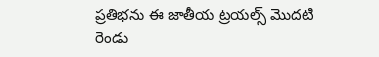ప్రతిభను ఈ జాతీయ ట్రయల్స్ మొదటి రెండు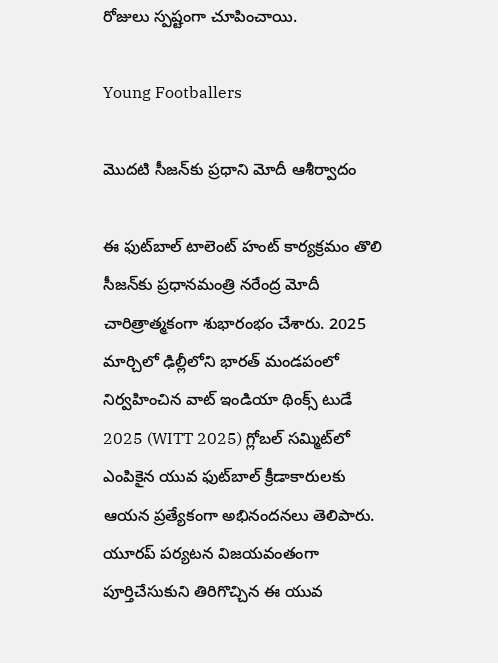రోజులు స్పష్టంగా చూపించాయి.

Young Footballers

మొదటి సీజన్‌కు ప్రధాని మోదీ ఆశీర్వాదం

ఈ ఫుట్‌బాల్ టాలెంట్ హంట్ కార్యక్రమం తొలి సీజన్‌కు ప్రధానమంత్రి నరేంద్ర మోదీ చారిత్రాత్మకంగా శుభారంభం చేశారు. 2025 మార్చిలో ఢిల్లీలోని భారత్ మండపంలో నిర్వహించిన వాట్ ఇండియా థింక్స్ టుడే 2025 (WITT 2025) గ్లోబల్ సమ్మిట్‌లో ఎంపికైన యువ ఫుట్‌బాల్ క్రీడాకారులకు ఆయన ప్రత్యేకంగా అభినందనలు తెలిపారు. యూరప్ పర్యటన విజయవంతంగా పూర్తిచేసుకుని తిరిగొచ్చిన ఈ యువ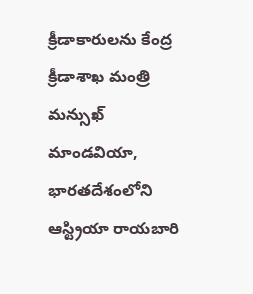క్రీడాకారులను కేంద్ర క్రీడాశాఖ మంత్రి మన్సుఖ్ మాండవియా, భారతదేశంలోని ఆస్ట్రియా రాయబారి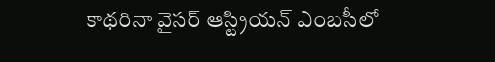కాథరినా వైసర్ ఆస్ట్రియన్ ఎంబసీలో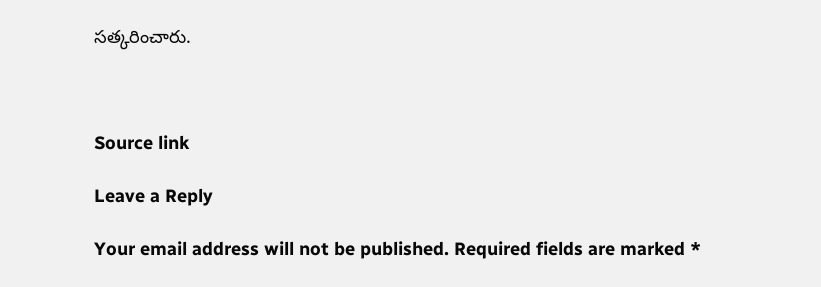సత్కరించారు.



Source link

Leave a Reply

Your email address will not be published. Required fields are marked *